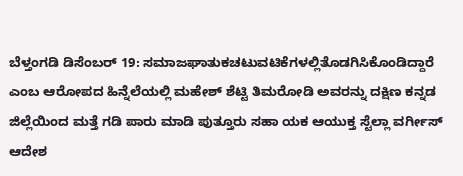ಬೆಳ್ತಂಗಡಿ ಡಿಸೆಂಬರ್ 19: ಸಮಾಜಘಾತುಕಚಟುವಟಿಕೆಗಳಲ್ಲಿತೊಡಗಿಸಿಕೊಂಡಿದ್ದಾರೆ ಎಂಬ ಆರೋಪದ ಹಿನ್ನೆಲೆಯಲ್ಲಿ ಮಹೇಶ್ ಶೆಟ್ಟಿ ತಿಮರೋಡಿ ಅವರನ್ನು ದಕ್ಷಿಣ ಕನ್ನಡ ಜಿಲ್ಲೆಯಿಂದ ಮತ್ತೆ ಗಡಿ ಪಾರು ಮಾಡಿ ಪುತ್ತೂರು ಸಹಾ ಯಕ ಆಯುಕ್ತ ಸ್ಟೆಲ್ಲಾ ವರ್ಗೀಸ್ ಆದೇಶ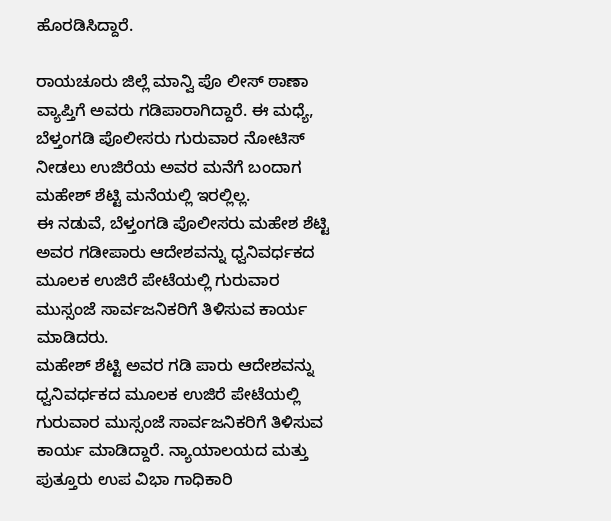ಹೊರಡಿಸಿದ್ದಾರೆ.

ರಾಯಚೂರು ಜಿಲ್ಲೆ ಮಾನ್ವಿ ಪೊ ಲೀಸ್ ಠಾಣಾ ವ್ಯಾಪ್ತಿಗೆ ಅವರು ಗಡಿಪಾರಾಗಿದ್ದಾರೆ. ಈ ಮಧ್ಯೆ, ಬೆಳ್ತಂಗಡಿ ಪೊಲೀಸರು ಗುರುವಾರ ನೋಟಿಸ್ ನೀಡಲು ಉಜಿರೆಯ ಅವರ ಮನೆಗೆ ಬಂದಾಗ ಮಹೇಶ್ ಶೆಟ್ಟಿ ಮನೆಯಲ್ಲಿ ಇರಲ್ಲಿಲ್ಲ.
ಈ ನಡುವೆ, ಬೆಳ್ತಂಗಡಿ ಪೊಲೀಸರು ಮಹೇಶ ಶೆಟ್ಟಿ ಅವರ ಗಡೀಪಾರು ಆದೇಶವನ್ನು ಧ್ವನಿವರ್ಧಕದ ಮೂಲಕ ಉಜಿರೆ ಪೇಟೆಯಲ್ಲಿ ಗುರುವಾರ ಮುಸ್ಸಂಜೆ ಸಾರ್ವಜನಿಕರಿಗೆ ತಿಳಿಸುವ ಕಾರ್ಯ ಮಾಡಿದರು.
ಮಹೇಶ್ ಶೆಟ್ಟಿ ಅವರ ಗಡಿ ಪಾರು ಆದೇಶವನ್ನು ಧ್ವನಿವರ್ಧಕದ ಮೂಲಕ ಉಜಿರೆ ಪೇಟೆಯಲ್ಲಿ ಗುರುವಾರ ಮುಸ್ಸಂಜೆ ಸಾರ್ವಜನಿಕರಿಗೆ ತಿಳಿಸುವ ಕಾರ್ಯ ಮಾಡಿದ್ದಾರೆ. ನ್ಯಾಯಾಲಯದ ಮತ್ತು ಪುತ್ತೂರು ಉಪ ವಿಭಾ ಗಾಧಿಕಾರಿ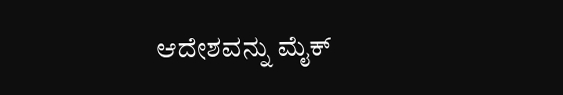ಆದೇಶವನ್ನು ಮೈಕ್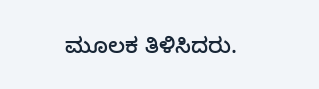ಮೂಲಕ ತಿಳಿಸಿದರು.